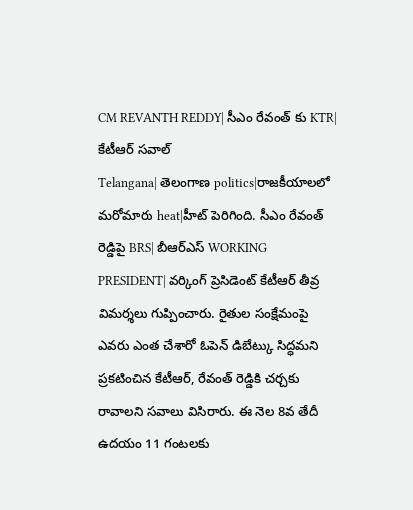CM REVANTH REDDY| సీఎం రేవంత్ కు KTR| కేటీఆర్ సవాల్
Telangana| తెలంగాణ politics|రాజకీయాలలో మరోమారు heat|హీట్ పెరిగింది. సీఎం రేవంత్ రెడ్డిపై BRS| బీఆర్ఎస్ WORKING PRESIDENT| వర్కింగ్ ప్రెసిడెంట్ కేటీఆర్ తీవ్ర విమర్శలు గుప్పించారు. రైతుల సంక్షేమంపై ఎవరు ఎంత చేశారో ఓపెన్ డిబేట్కు సిద్ధమని ప్రకటించిన కేటీఆర్, రేవంత్ రెడ్డికి చర్చకు రావాలని సవాలు విసిరారు. ఈ నెల 8వ తేదీ ఉదయం 11 గంటలకు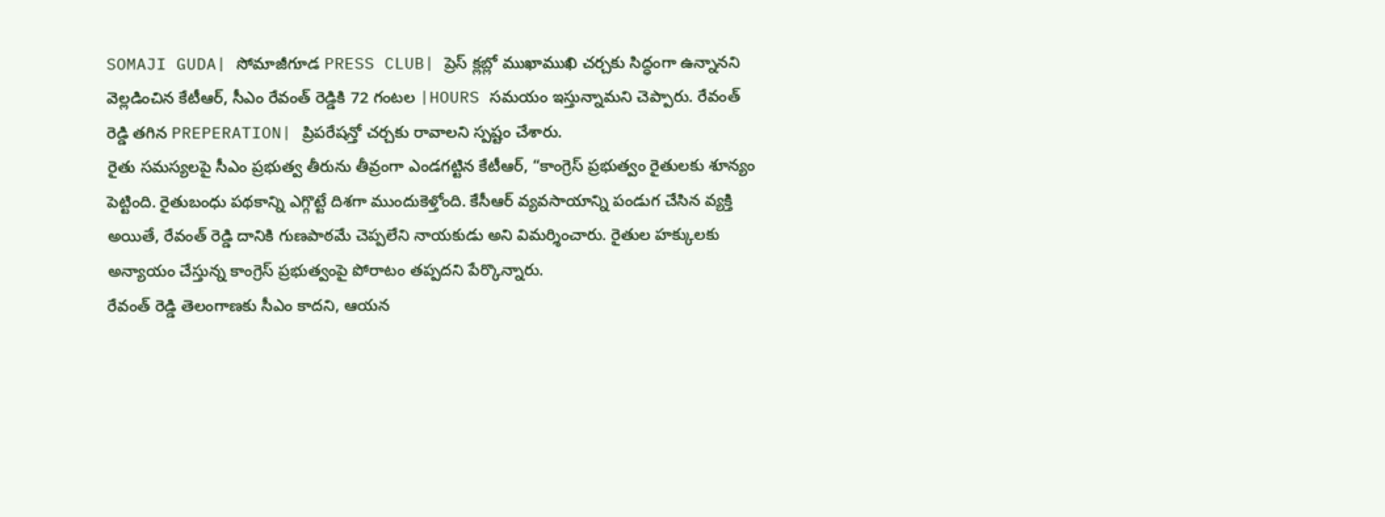SOMAJI GUDA| సోమాజీగూడ PRESS CLUB| ప్రెస్ క్లబ్లో ముఖాముఖి చర్చకు సిద్ధంగా ఉన్నానని వెల్లడించిన కేటీఆర్, సీఎం రేవంత్ రెడ్డికి 72 గంటల |HOURS సమయం ఇస్తున్నామని చెప్పారు. రేవంత్ రెడ్డి తగిన PREPERATION| ప్రిపరేషన్తో చర్చకు రావాలని స్పష్టం చేశారు.
రైతు సమస్యలపై సీఎం ప్రభుత్వ తీరును తీవ్రంగా ఎండగట్టిన కేటీఆర్, “కాంగ్రెస్ ప్రభుత్వం రైతులకు శూన్యం పెట్టింది. రైతుబంధు పథకాన్ని ఎగ్గొట్టే దిశగా ముందుకెళ్తోంది. కేసీఆర్ వ్యవసాయాన్ని పండుగ చేసిన వ్యక్తి అయితే, రేవంత్ రెడ్డి దానికి గుణపాఠమే చెప్పలేని నాయకుడు అని విమర్శించారు. రైతుల హక్కులకు అన్యాయం చేస్తున్న కాంగ్రెస్ ప్రభుత్వంపై పోరాటం తప్పదని పేర్కొన్నారు.
రేవంత్ రెడ్డి తెలంగాణకు సీఎం కాదని, ఆయన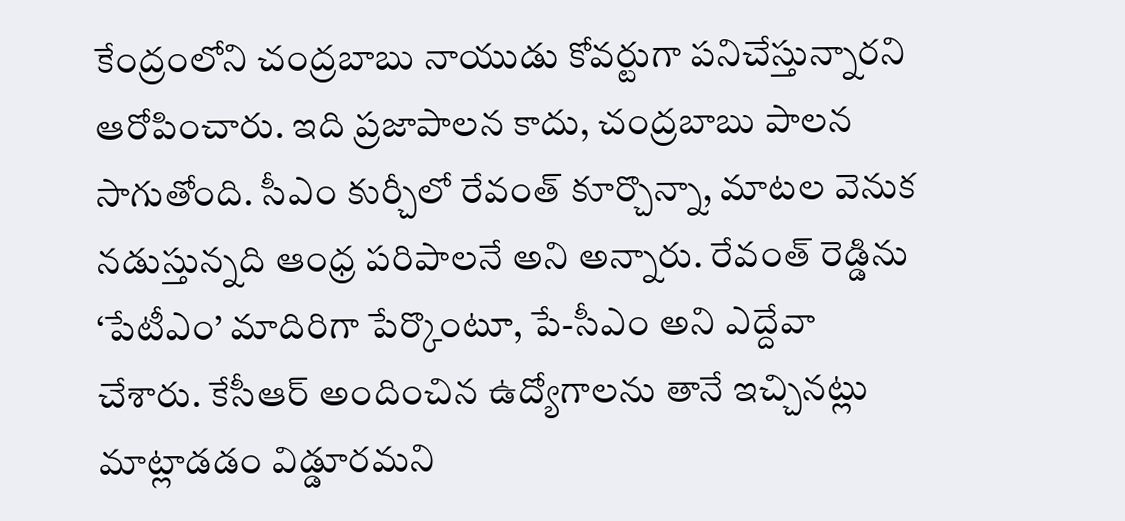కేంద్రంలోని చంద్రబాబు నాయుడు కోవర్టుగా పనిచేస్తున్నారని ఆరోపించారు. ఇది ప్రజాపాలన కాదు, చంద్రబాబు పాలన సాగుతోంది. సీఎం కుర్చీలో రేవంత్ కూర్చొన్నా, మాటల వెనుక నడుస్తున్నది ఆంధ్ర పరిపాలనే అని అన్నారు. రేవంత్ రెడ్డిను ‘పేటీఎం’ మాదిరిగా పేర్కొంటూ, పే-సీఎం అని ఎద్దేవా చేశారు. కేసీఆర్ అందించిన ఉద్యోగాలను తానే ఇచ్చినట్లు మాట్లాడడం విడ్డూరమని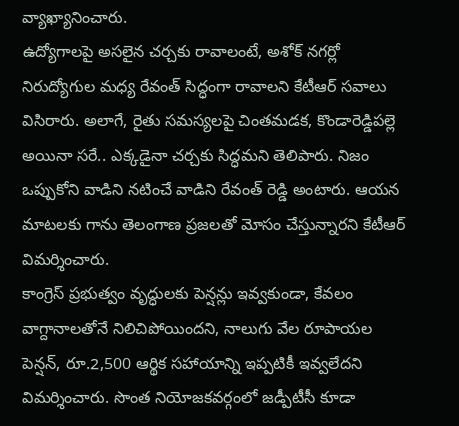వ్యాఖ్యానించారు.
ఉద్యోగాలపై అసలైన చర్చకు రావాలంటే, అశోక్ నగర్లో నిరుద్యోగుల మధ్య రేవంత్ సిద్ధంగా రావాలని కేటీఆర్ సవాలు విసిరారు. అలాగే, రైతు సమస్యలపై చింతమడక, కొండారెడ్డిపల్లె అయినా సరే.. ఎక్కడైనా చర్చకు సిద్ధమని తెలిపారు. నిజం ఒప్పుకోని వాడిని నటించే వాడిని రేవంత్ రెడ్డి అంటారు. ఆయన మాటలకు గాను తెలంగాణ ప్రజలతో మోసం చేస్తున్నారని కేటీఆర్ విమర్శించారు.
కాంగ్రెస్ ప్రభుత్వం వృద్ధులకు పెన్షన్లు ఇవ్వకుండా, కేవలం వాగ్దానాలతోనే నిలిచిపోయిందని, నాలుగు వేల రూపాయల పెన్షన్, రూ.2,500 ఆర్థిక సహాయాన్ని ఇప్పటికీ ఇవ్వలేదని విమర్శించారు. సొంత నియోజకవర్గంలో జడ్పీటీసీ కూడా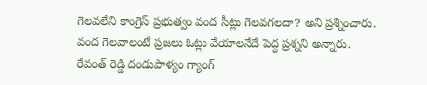గెలవలేని కాంగ్రెస్ ప్రభుత్వం వంద సీట్లు గెలవగలదా? అని ప్రశ్నించారు. వంద గెలవాలంటే ప్రజలు ఓట్లు వేయాలనేదే పెద్ద ప్రశ్నని అన్నారు.
రేవంత్ రెడ్డి దండుపాళ్యం గ్యాంగ్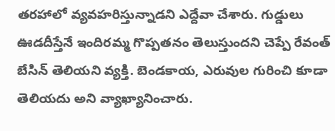తరహాలో వ్యవహరిస్తున్నాడని ఎద్దేవా చేశారు. గుడ్డులు ఊడదీస్తేనే ఇందిరమ్మ గొప్పతనం తెలుస్తుందని చెప్పే రేవంత్ బేసిన్ తెలియని వ్యక్తి. బెండకాయ, ఎరువుల గురించి కూడా తెలియదు అని వ్యాఖ్యానించారు.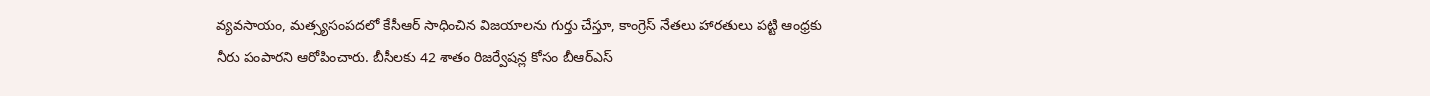వ్యవసాయం, మత్స్యసంపదలో కేసీఆర్ సాధించిన విజయాలను గుర్తు చేస్తూ, కాంగ్రెస్ నేతలు హారతులు పట్టి ఆంధ్రకు నీరు పంపారని ఆరోపించారు. బీసీలకు 42 శాతం రిజర్వేషన్ల కోసం బీఆర్ఎస్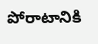పోరాటానికి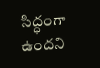సిద్ధంగా ఉందని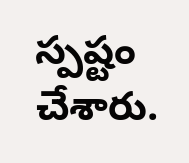స్పష్టం చేశారు.